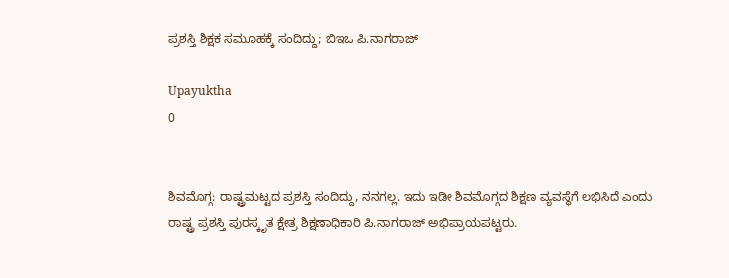ಪ್ರಶಸ್ತಿ ಶಿಕ್ಷಕ ಸಮೂಹಕ್ಕೆ ಸಂದಿದ್ದು; ಬಿಇಒ ಪಿ.ನಾಗರಾಜ್‌

Upayuktha
0


ಶಿವಮೊಗ್ಗ: ರಾಷ್ಟ್ರಮಟ್ಟದ ಪ್ರಶಸ್ತಿ ಸಂದಿದ್ದು, ನನಗಲ್ಲ. ಇದು ಇಡೀ ಶಿವಮೊಗ್ಗದ ಶಿಕ್ಷಣ ವ್ಯವಸ್ಥೆಗೆ ಲಭಿಸಿದೆ ಎಂದು ರಾಷ್ಟ್ರ ಪ್ರಶಸ್ತಿ ಪುರಸ್ಕೃತ ಕ್ಷೇತ್ರ ಶಿಕ್ಷಣಾಧಿಕಾರಿ ಪಿ.ನಾಗರಾಜ್‌ ಅಭಿಪ್ರಾಯಪಟ್ಟರು.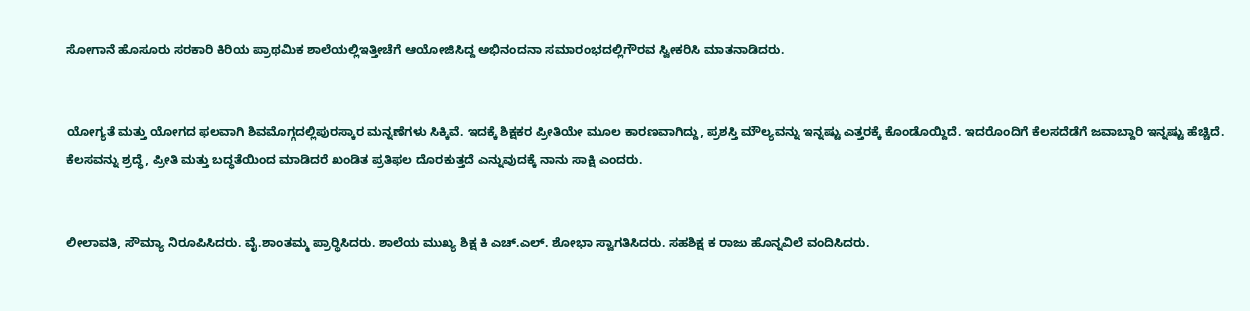ಸೋಗಾನೆ ಹೊಸೂರು ಸರಕಾರಿ ಕಿರಿಯ ಪ್ರಾಥಮಿಕ ಶಾಲೆಯಲ್ಲಿಇತ್ತೀಚೆಗೆ ಆಯೋಜಿಸಿದ್ದ ಅಭಿನಂದನಾ ಸಮಾರಂಭದಲ್ಲಿಗೌರವ ಸ್ವೀಕರಿಸಿ ಮಾತನಾಡಿದರು.


ಯೋಗ್ಯತೆ ಮತ್ತು ಯೋಗದ ಫಲವಾಗಿ ಶಿವಮೊಗ್ಗದಲ್ಲಿಪುರಸ್ಕಾರ ಮನ್ನಣೆಗಳು ಸಿಕ್ಕಿವೆ. ಇದಕ್ಕೆ ಶಿಕ್ಷಕರ ಪ್ರೀತಿಯೇ ಮೂಲ ಕಾರಣವಾಗಿದ್ದು, ಪ್ರಶಸ್ತಿ ಮೌಲ್ಯವನ್ನು ಇನ್ನಷ್ಟು ಎತ್ತರಕ್ಕೆ ಕೊಂಡೊಯ್ದಿದೆ. ಇದರೊಂದಿಗೆ ಕೆಲಸದೆಡೆಗೆ ಜವಾಬ್ದಾರಿ ಇನ್ನಷ್ಟು ಹೆಚ್ಚಿದೆ. ಕೆಲಸವನ್ನು ಶ್ರದ್ಧೆ, ಪ್ರೀತಿ ಮತ್ತು ಬದ್ಧತೆಯಿಂದ ಮಾಡಿದರೆ ಖಂಡಿತ ಪ್ರತಿಫಲ ದೊರಕುತ್ತದೆ ಎನ್ನುವುದಕ್ಕೆ ನಾನು ಸಾಕ್ಷಿ ಎಂದರು.


ಲೀಲಾವತಿ, ಸೌಮ್ಯಾ ನಿರೂಪಿಸಿದರು. ವೈ.ಶಾಂತಮ್ಮ ಪ್ರಾರ‍್ಥಿಸಿದರು. ಶಾಲೆಯ ಮುಖ್ಯ ಶಿಕ್ಷ ಕಿ ಎಚ್‌.ಎಲ್‌. ಶೋಭಾ ಸ್ವಾಗತಿಸಿದರು. ಸಹಶಿಕ್ಷ ಕ ರಾಜು ಹೊನ್ನವಿಲೆ ವಂದಿಸಿದರು.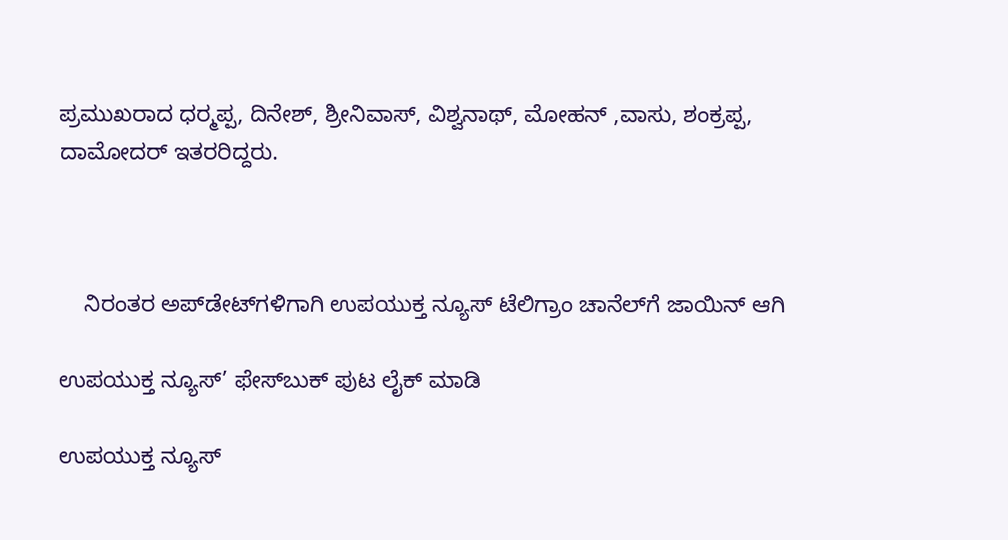ಪ್ರಮುಖರಾದ ಧರ‍್ಮಪ್ಪ, ದಿನೇಶ್‌, ಶ್ರೀನಿವಾಸ್‌, ವಿಶ್ವನಾಥ್‌, ಮೋಹನ್‌ ,ವಾಸು, ಶಂಕ್ರಪ್ಪ, ದಾಮೋದರ್‌ ಇತರರಿದ್ದರು.



    ನಿರಂತರ ಅಪ್‌ಡೇಟ್‌ಗಳಿಗಾಗಿ ಉಪಯುಕ್ತ ನ್ಯೂಸ್‌ ಟೆಲಿಗ್ರಾಂ ಚಾನೆಲ್‌ಗೆ ಜಾಯಿನ್‌ ಆಗಿ

ಉಪಯುಕ್ತ ನ್ಯೂಸ್‌’ ಫೇಸ್‌ಬುಕ್ ಪುಟ ಲೈಕ್ ಮಾಡಿ

ಉಪಯುಕ್ತ ನ್ಯೂಸ್‌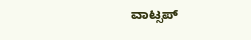ವಾಟ್ಸಪ್‌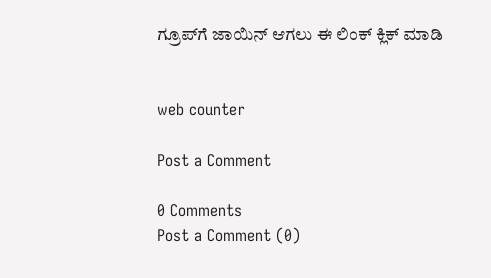ಗ್ರೂಪ್‌ಗೆ ಜಾಯಿನ್ ಆಗಲು ಈ ಲಿಂಕ್ ಕ್ಲಿಕ್ ಮಾಡಿ


web counter

Post a Comment

0 Comments
Post a Comment (0)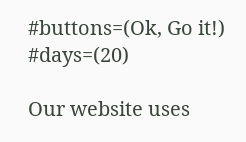#buttons=(Ok, Go it!) #days=(20)

Our website uses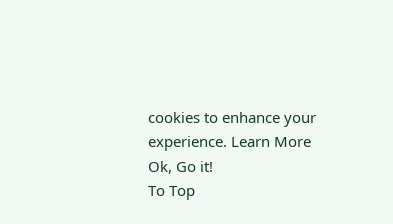cookies to enhance your experience. Learn More
Ok, Go it!
To Top